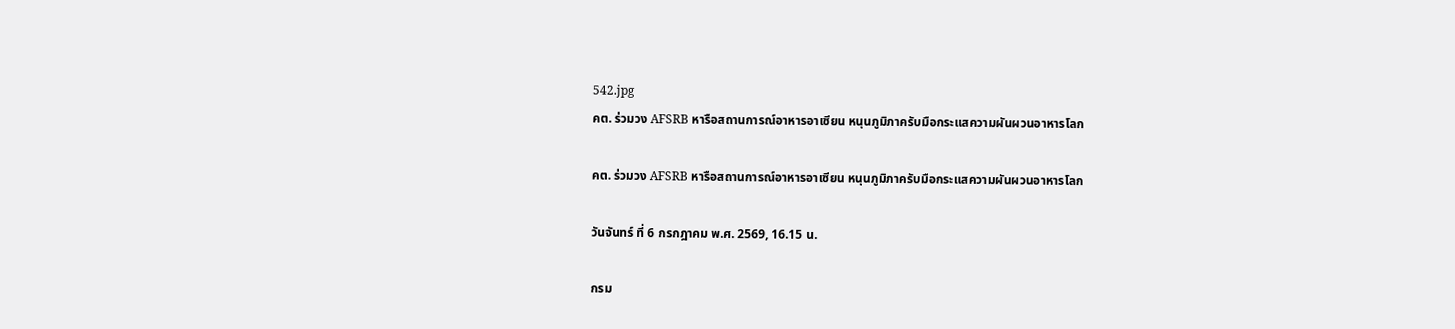542.jpg
คต. ร่วมวง AFSRB หารือสถานการณ์อาหารอาเซียน หนุนภูมิภาครับมือกระแสความผันผวนอาหารโลก

คต. ร่วมวง AFSRB หารือสถานการณ์อาหารอาเซียน หนุนภูมิภาครับมือกระแสความผันผวนอาหารโลก

วันจันทร์ ที่ 6 กรกฎาคม พ.ศ. 2569, 16.15 น.

กรม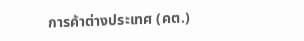การค้าต่างประเทศ (คต.)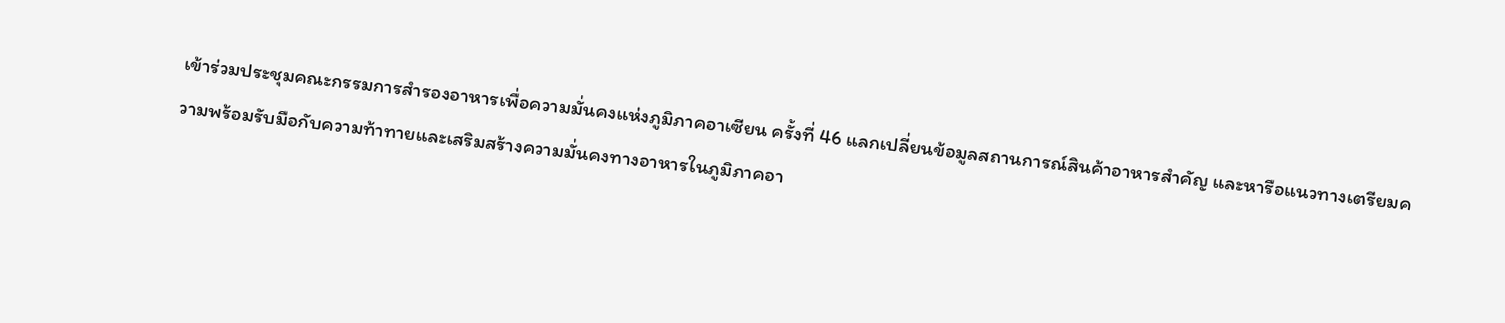เข้าร่วมประชุมคณะกรรมการสำรองอาหารเพื่อความมั่นคงแห่งภูมิภาคอาเซียน ครั้งที่ 46 แลกเปลี่ยนข้อมูลสถานการณ์สินค้าอาหารสำคัญ และหารือแนวทางเตรียมความพร้อมรับมือกับความท้าทายและเสริมสร้างความมั่นคงทางอาหารในภูมิภาคอา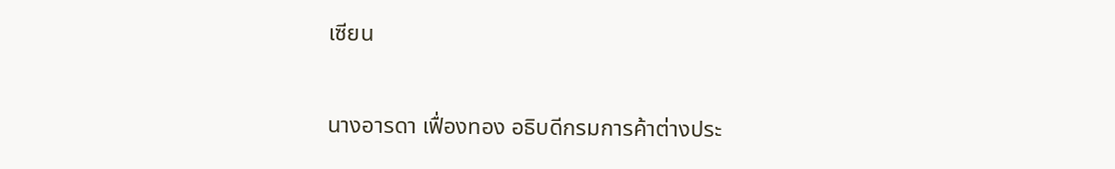เซียน


นางอารดา เฟื่องทอง อธิบดีกรมการค้าต่างประ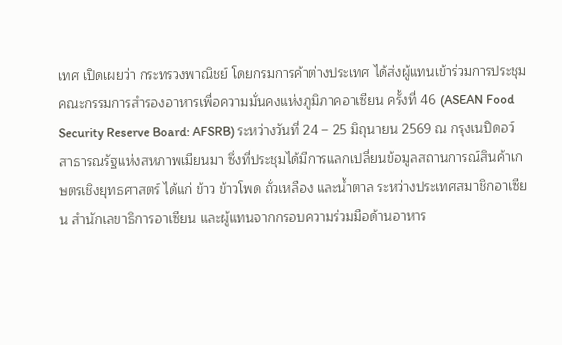เทศ เปิดเผยว่า กระทรวงพาณิชย์ โดยกรมการค้าต่างประเทศ ได้ส่งผู้แทนเข้าร่วมการประชุมคณะกรรมการสำรองอาหารเพื่อความมั่นคงแห่งภูมิภาคอาเซียน ครั้งที่ 46 (ASEAN Food Security Reserve Board: AFSRB) ระหว่างวันที่ 24 – 25 มิถุนายน 2569 ณ กรุงเนปิดอว์ สาธารณรัฐแห่งสหภาพเมียนมา ซึ่งที่ประชุมได้มีการแลกเปลี่ยนข้อมูลสถานการณ์สินค้าเกษตรเชิงยุทธศาสตร์ ได้แก่ ข้าว ข้าวโพด ถั่วเหลือง และน้ำตาล ระหว่างประเทศสมาชิกอาเซียน สำนักเลขาธิการอาเซียน และผู้แทนจากกรอบความร่วมมือด้านอาหาร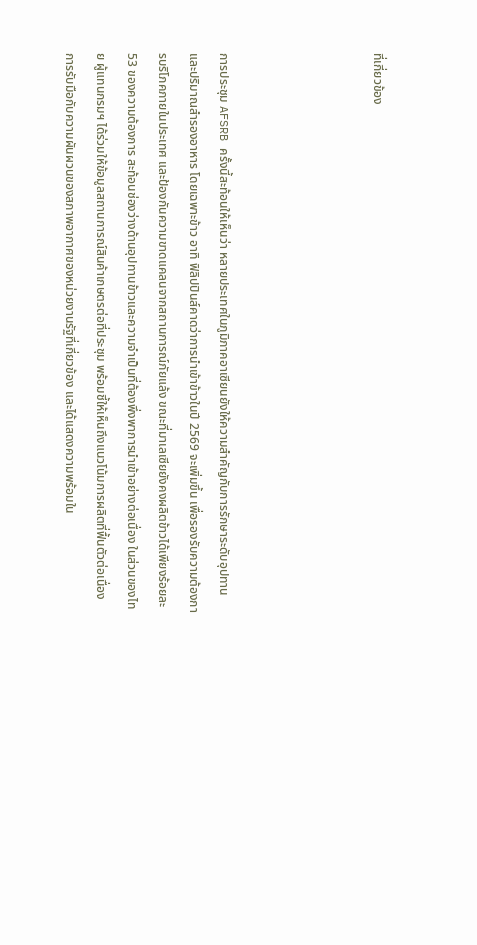ที่เกี่ยวข้อง




การประชุม AFSRB ครั้งนี้สะท้อนให้เห็นว่า หลายประเทศในภูมิภาคอาเซียนยังให้ความสำคัญกับการรักษาระดับอุปทานและปริมาณสำรองอาหาร โดยเฉพาะข้าว อาทิ ฟิลิปปินส์คาดว่าการนำเข้าข้าวในปี 2569 จะเพิ่มขึ้น เพื่อรองรับความต้องการบริโภคภายในประเทศ และป้องกันความขาดแคลนจากสถานการณ์ภัยแล้ง ขณะที่มาเลเซียยังคงผลิตข้าวได้เพียงร้อยละ 53 ของความต้องการ สะท้อนช่องว่างด้านอุปทานข้าวและความจำเป็นที่ต้องพึ่งพาการนำเข้าอย่างต่อเนื่อง ในส่วนของไทย ผู้แทนกรมฯ ได้ร่วมให้ข้อมูลสถานการณ์สินค้าเกษตรต่อที่ประชุม พร้อมชี้ให้เห็นถึงแนวโน้มการผลิตที่ฟื้นตัวต่อเนื่อง การรับมือกับความผันผวนของสภาพอากาศของหน่วยงานรัฐที่เกี่ยวข้อง และได้แสดงความพร้อมใน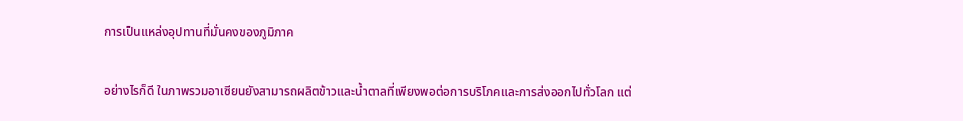การเป็นแหล่งอุปทานที่มั่นคงของภูมิภาค

อย่างไรก็ดี ในภาพรวมอาเซียนยังสามารถผลิตข้าวและน้ำตาลที่เพียงพอต่อการบริโภคและการส่งออกไปทั่วโลก แต่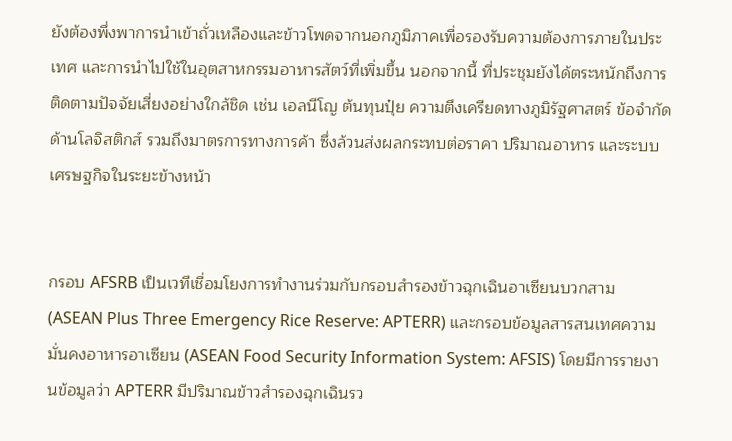ยังต้องพึ่งพาการนำเข้าถั่วเหลืองและข้าวโพดจากนอกภูมิภาคเพื่อรองรับความต้องการภายในประเทศ และการนำไปใช้ในอุตสาหกรรมอาหารสัตว์ที่เพิ่มขึ้น นอกจากนี้ ที่ประชุมยังได้ตระหนักถึงการติดตามปัจจัยเสี่ยงอย่างใกล้ชิด เช่น เอลนีโญ ต้นทุนปุ๋ย ความตึงเครียดทางภูมิรัฐศาสตร์ ข้อจำกัดด้านโลจิสติกส์ รวมถึงมาตรการทางการค้า ซึ่งล้วนส่งผลกระทบต่อราคา ปริมาณอาหาร และระบบเศรษฐกิจในระยะข้างหน้า


กรอบ AFSRB เป็นเวทีเชื่อมโยงการทำงานร่วมกับกรอบสำรองข้าวฉุกเฉินอาเซียนบวกสาม (ASEAN Plus Three Emergency Rice Reserve: APTERR) และกรอบข้อมูลสารสนเทศความมั่นคงอาหารอาเซียน (ASEAN Food Security Information System: AFSIS) โดยมีการรายงานข้อมูลว่า APTERR มีปริมาณข้าวสำรองฉุกเฉินรว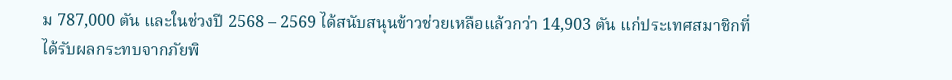ม 787,000 ตัน และในช่วงปี 2568 – 2569 ได้สนับสนุนข้าวช่วยเหลือแล้วกว่า 14,903 ตัน แก่ประเทศสมาชิกที่ได้รับผลกระทบจากภัยพิ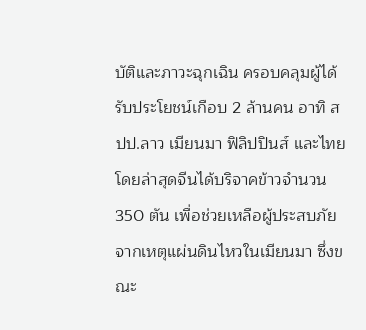บัติและภาวะฉุกเฉิน ครอบคลุมผู้ได้รับประโยชน์เกือบ 2 ล้านคน อาทิ สปป.ลาว เมียนมา ฟิลิปปินส์ และไทย โดยล่าสุดจีนได้บริจาคข้าวจำนวน 350 ตัน เพื่อช่วยเหลือผู้ประสบภัยจากเหตุแผ่นดินไหวในเมียนมา ซึ่งขณะ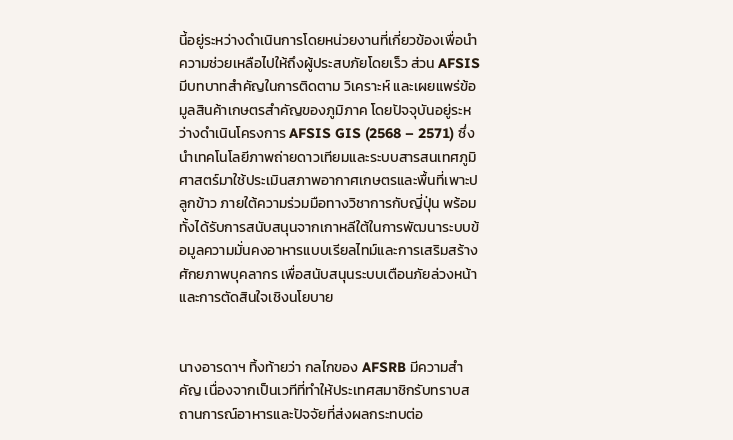นี้อยู่ระหว่างดำเนินการโดยหน่วยงานที่เกี่ยวข้องเพื่อนำความช่วยเหลือไปให้ถึงผู้ประสบภัยโดยเร็ว ส่วน AFSIS มีบทบาทสำคัญในการติดตาม วิเคราะห์ และเผยแพร่ข้อมูลสินค้าเกษตรสำคัญของภูมิภาค โดยปัจจุบันอยู่ระหว่างดำเนินโครงการ AFSIS GIS (2568 – 2571) ซึ่งนำเทคโนโลยีภาพถ่ายดาวเทียมและระบบสารสนเทศภูมิศาสตร์มาใช้ประเมินสภาพอากาศเกษตรและพื้นที่เพาะปลูกข้าว ภายใต้ความร่วมมือทางวิชาการกับญี่ปุ่น พร้อมทั้งได้รับการสนับสนุนจากเกาหลีใต้ในการพัฒนาระบบข้อมูลความมั่นคงอาหารแบบเรียลไทม์และการเสริมสร้างศักยภาพบุคลากร เพื่อสนับสนุนระบบเตือนภัยล่วงหน้าและการตัดสินใจเชิงนโยบาย


นางอารดาฯ ทิ้งท้ายว่า กลไกของ AFSRB มีความสำคัญ เนื่องจากเป็นเวทีที่ทำให้ประเทศสมาชิกรับทราบสถานการณ์อาหารและปัจจัยที่ส่งผลกระทบต่อ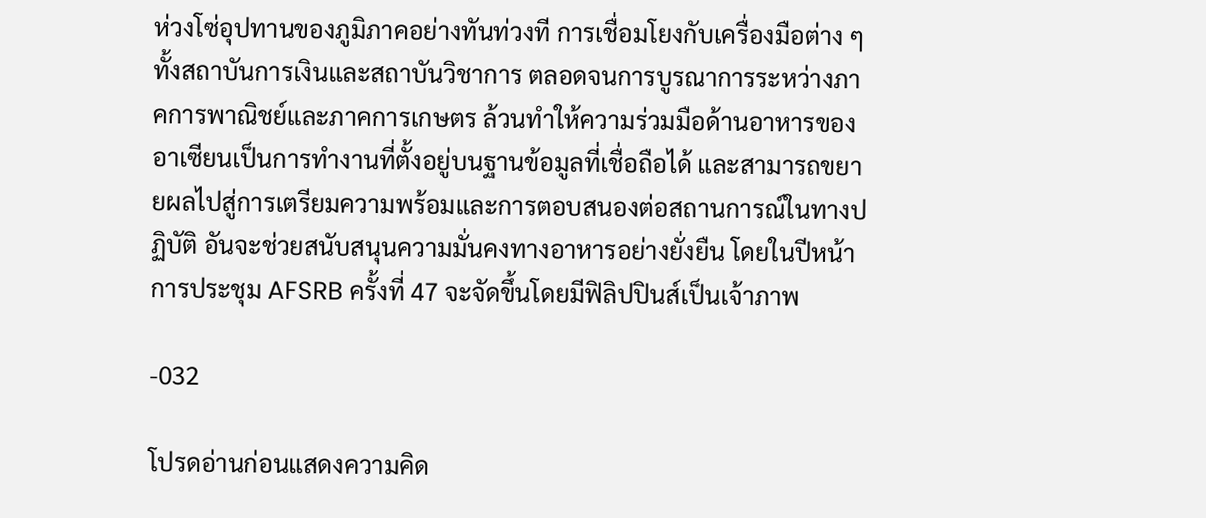ห่วงโซ่อุปทานของภูมิภาคอย่างทันท่วงที การเชื่อมโยงกับเครื่องมือต่าง ๆ ทั้งสถาบันการเงินและสถาบันวิชาการ ตลอดจนการบูรณาการระหว่างภาคการพาณิชย์และภาคการเกษตร ล้วนทำให้ความร่วมมือด้านอาหารของอาเซียนเป็นการทำงานที่ตั้งอยู่บนฐานข้อมูลที่เชื่อถือได้ และสามารถขยายผลไปสู่การเตรียมความพร้อมและการตอบสนองต่อสถานการณ์ในทางปฏิบัติ อันจะช่วยสนับสนุนความมั่นคงทางอาหารอย่างยั่งยืน โดยในปีหน้าการประชุม AFSRB ครั้งที่ 47 จะจัดขึ้นโดยมีฟิลิปปินส์เป็นเจ้าภาพ

-032

โปรดอ่านก่อนแสดงความคิด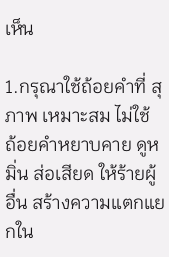เห็น

1.กรุณาใช้ถ้อยคำที่ สุภาพ เหมาะสม ไม่ใช้ ถ้อยคำหยาบคาย ดูหมิ่น ส่อเสียด ให้ร้ายผู้อื่น สร้างความแตกแยกใน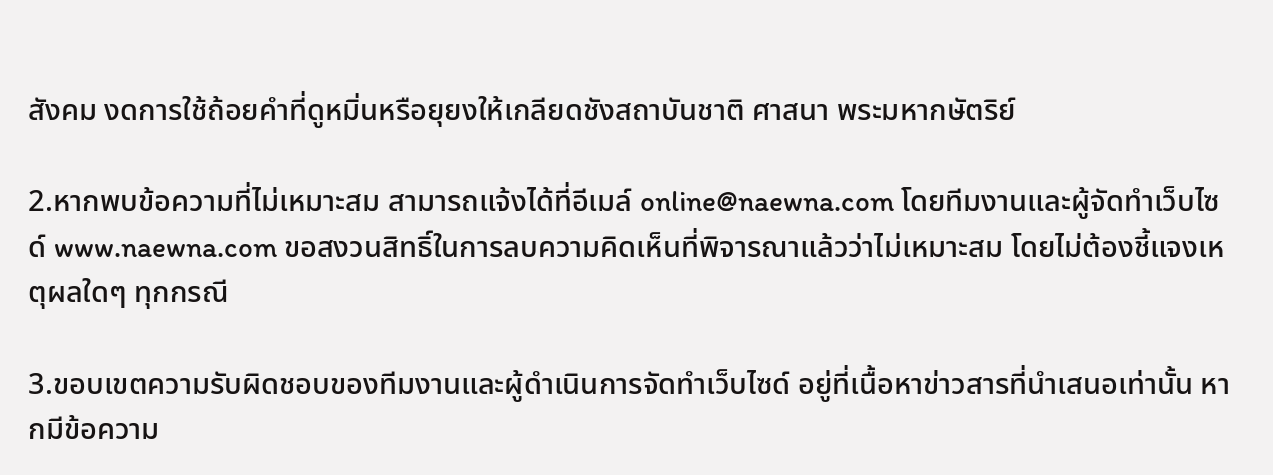สังคม งดการใช้ถ้อยคำที่ดูหมิ่นหรือยุยงให้เกลียดชังสถาบันชาติ ศาสนา พระมหากษัตริย์

2.หากพบข้อความที่ไม่เหมาะสม สามารถแจ้งได้ที่อีเมล์ online@naewna.com โดยทีมงานและผู้จัดทำเว็บไซด์ www.naewna.com ขอสงวนสิทธิ์ในการลบความคิดเห็นที่พิจารณาแล้วว่าไม่เหมาะสม โดยไม่ต้องชี้แจงเหตุผลใดๆ ทุกกรณี

3.ขอบเขตความรับผิดชอบของทีมงานและผู้ดำเนินการจัดทำเว็บไซด์ อยู่ที่เนื้อหาข่าวสารที่นำเสนอเท่านั้น หากมีข้อความ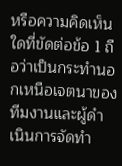หรือความคิดเห็นใดที่ขัดต่อข้อ 1 ถือว่าเป็นกระทำนอกเหนือเจตนาของทีมงานและผู้ดำเนินการจัดทำ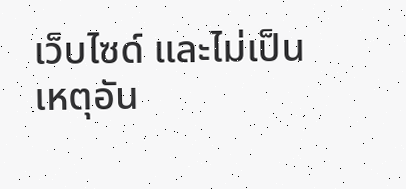เว็บไซด์ และไม่เป็นเหตุอัน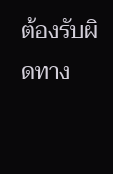ต้องรับผิดทาง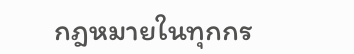กฎหมายในทุกกร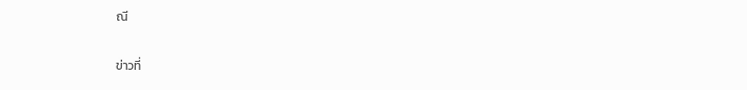ณี

ข่าวที่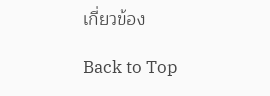เกี่ยวข้อง

Back to Top